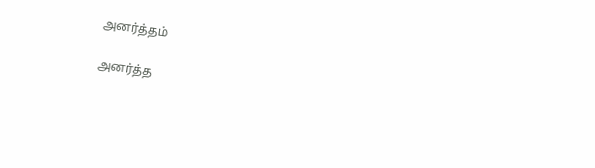அனர்த்தம்

அனர்த்த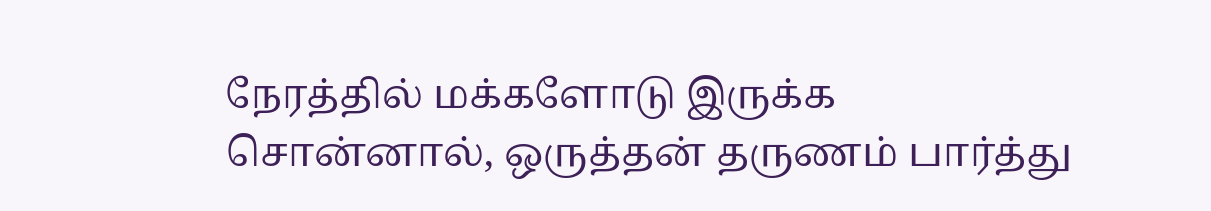நேரத்தில் மக்களோடு இருக்க சொன்னால், ஒருத்தன் தருணம் பார்த்து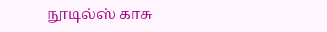நூடில்ஸ் காசு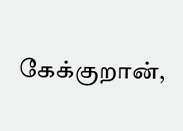கேக்குறான்,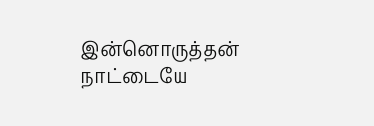இன்னொருத்தன் நாட்டையே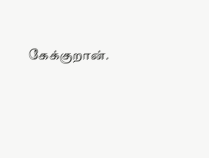கேக்குறான்.